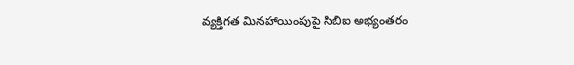వ్యక్తిగత మినహాయింపుపై సిబిఐ అభ్యంతరం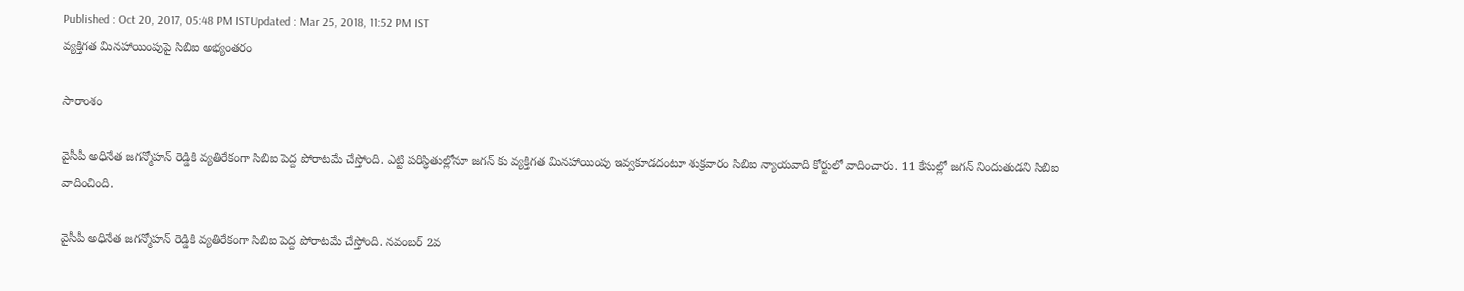Published : Oct 20, 2017, 05:48 PM ISTUpdated : Mar 25, 2018, 11:52 PM IST
వ్యక్తిగత మినహాయింపుపై సిబిఐ అభ్యంతరం

సారాంశం

వైసీపీ అధినేత జగన్మోహన్ రెడ్డికి వ్యతిరేకంగా సిబిఐ పెద్ద పోరాటమే చేస్తోంది. ఎట్టి పరిస్ధితుల్లోనూ జగన్ కు వ్యక్తిగత మినహాయింపు ఇవ్వకూడదంటూ శుక్రవారం సిబిఐ న్యాయవాది కోర్టులో వాదించారు. 11 కేసుల్లో జగన్ నిందుతుడని సిబిఐ వాదించింది.

వైసీపీ అధినేత జగన్మోహన్ రెడ్డికి వ్యతిరేకంగా సిబిఐ పెద్ద పోరాటమే చేస్తోంది. నవంబర్ 2వ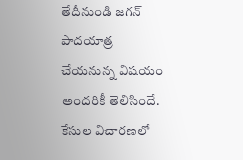తేదీనుండి జగన్ పాదయాత్ర చేయనున్న విషయం అందరికీ తెలిసిందే. కేసుల విచారణలో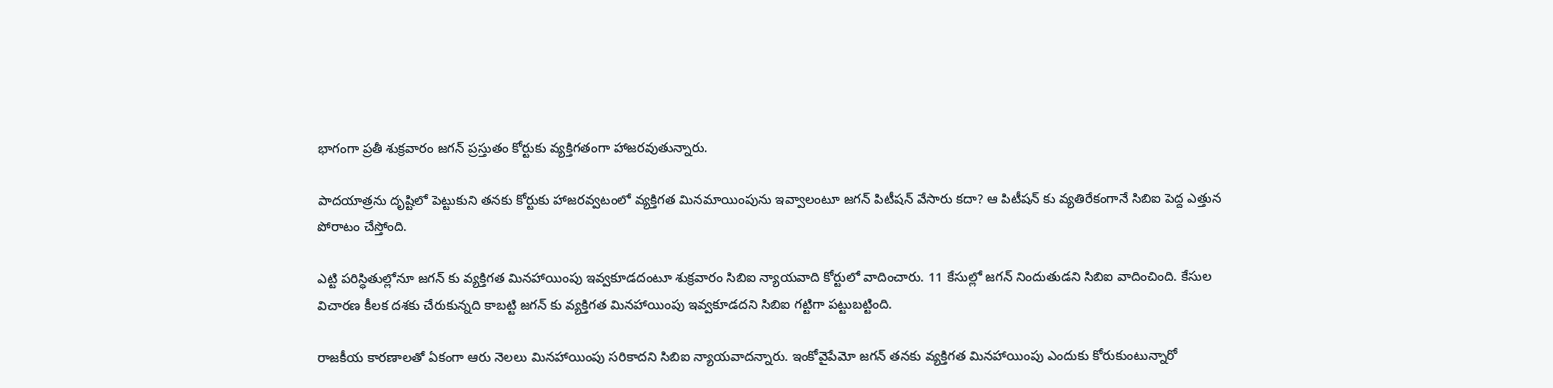భాగంగా ప్రతీ శుక్రవారం జగన్ ప్రస్తుతం కోర్టుకు వ్యక్తిగతంగా హాజరవుతున్నారు.

పాదయాత్రను దృష్టిలో పెట్టుకుని తనకు కోర్టుకు హాజరవ్వటంలో వ్యక్తిగత మినమాయింపును ఇవ్వాలంటూ జగన్ పిటీషన్ వేసారు కదా? ఆ పిటీషన్ కు వ్యతిరేకంగానే సిబిఐ పెద్ద ఎత్తున పోరాటం చేస్తోంది.

ఎట్టి పరిస్ధితుల్లోనూ జగన్ కు వ్యక్తిగత మినహాయింపు ఇవ్వకూడదంటూ శుక్రవారం సిబిఐ న్యాయవాది కోర్టులో వాదించారు. 11 కేసుల్లో జగన్ నిందుతుడని సిబిఐ వాదించింది. కేసుల విచారణ కీలక దశకు చేరుకున్నది కాబట్టి జగన్ కు వ్యక్తిగత మినహాయింపు ఇవ్వకూడదని సిబిఐ గట్టిగా పట్టుబట్టింది.

రాజకీయ కారణాలతో ఏకంగా ఆరు నెలలు మినహాయింపు సరికాదని సిబిఐ న్యాయవాదన్నారు. ఇంకోవైపేమో జగన్ తనకు వ్యక్తిగత మినహాయింపు ఎందుకు కోరుకుంటున్నారో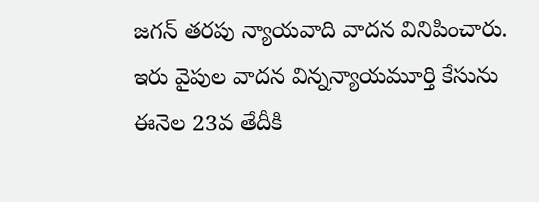జగన్ తరపు న్యాయవాది వాదన వినిపించారు. ఇరు వైపుల వాదన విన్నన్యాయమూర్తి కేసును ఈనెల 23వ తేదీకి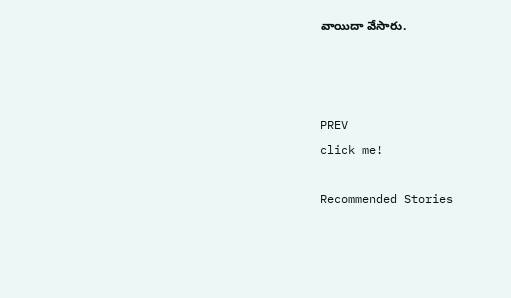వాయిదా వేసారు.



PREV
click me!

Recommended Stories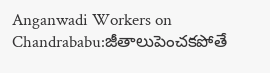Anganwadi Workers on Chandrababu:జీతాలుపెంచకపోతే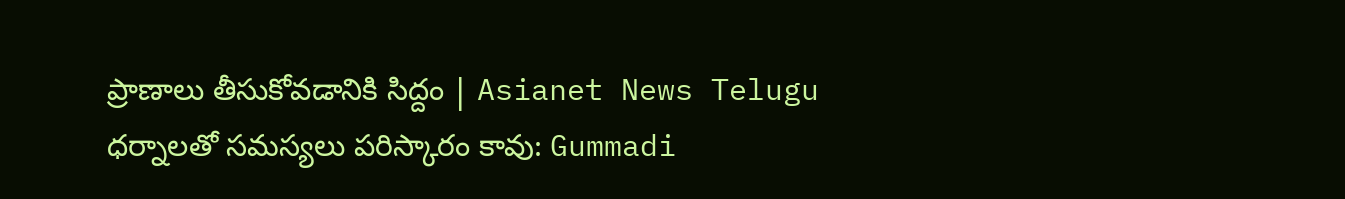ప్రాణాలు తీసుకోవడానికి సిద్దం | Asianet News Telugu
ధర్నాలతో సమస్యలు పరిస్కారం కావు: Gummadi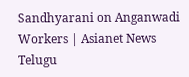Sandhyarani on Anganwadi Workers | Asianet News Telugu